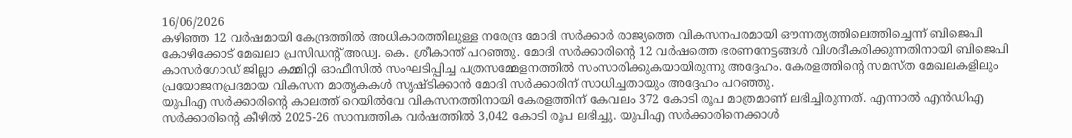16/06/2026
കഴിഞ്ഞ 12 വർഷമായി കേന്ദ്രത്തിൽ അധികാരത്തിലുള്ള നരേന്ദ്ര മോദി സർക്കാർ രാജ്യത്തെ വികസനപരമായി ഔന്നത്യത്തിലെത്തിച്ചെന്ന് ബിജെപി കോഴിക്കോട് മേഖലാ പ്രസിഡന്റ് അഡ്വ. കെ. ശ്രീകാന്ത് പറഞ്ഞു. മോദി സർക്കാരിന്റെ 12 വർഷത്തെ ഭരണനേട്ടങ്ങൾ വിശദീകരിക്കുന്നതിനായി ബിജെപി കാസർഗോഡ് ജില്ലാ കമ്മിറ്റി ഓഫീസിൽ സംഘടിപ്പിച്ച പത്രസമ്മേളനത്തിൽ സംസാരിക്കുകയായിരുന്നു അദ്ദേഹം. കേരളത്തിന്റെ സമസ്ത മേഖലകളിലും പ്രയോജനപ്രദമായ വികസന മാതൃകകൾ സൃഷ്ടിക്കാൻ മോദി സർക്കാരിന് സാധിച്ചതായും അദ്ദേഹം പറഞ്ഞു.
യുപിഎ സർക്കാരിന്റെ കാലത്ത് റെയിൽവേ വികസനത്തിനായി കേരളത്തിന് കേവലം 372 കോടി രൂപ മാത്രമാണ് ലഭിച്ചിരുന്നത്. എന്നാൽ എൻഡിഎ സർക്കാരിന്റെ കീഴിൽ 2025-26 സാമ്പത്തിക വർഷത്തിൽ 3,042 കോടി രൂപ ലഭിച്ചു. യുപിഎ സർക്കാരിനെക്കാൾ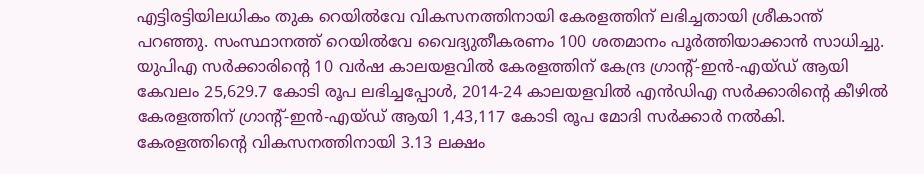എട്ടിരട്ടിയിലധികം തുക റെയിൽവേ വികസനത്തിനായി കേരളത്തിന് ലഭിച്ചതായി ശ്രീകാന്ത് പറഞ്ഞു. സംസ്ഥാനത്ത് റെയിൽവേ വൈദ്യുതീകരണം 100 ശതമാനം പൂർത്തിയാക്കാൻ സാധിച്ചു.
യുപിഎ സർക്കാരിന്റെ 10 വർഷ കാലയളവിൽ കേരളത്തിന് കേന്ദ്ര ഗ്രാന്റ്-ഇൻ-എയ്ഡ് ആയി കേവലം 25,629.7 കോടി രൂപ ലഭിച്ചപ്പോൾ, 2014-24 കാലയളവിൽ എൻഡിഎ സർക്കാരിന്റെ കീഴിൽ കേരളത്തിന് ഗ്രാന്റ്-ഇൻ-എയ്ഡ് ആയി 1,43,117 കോടി രൂപ മോദി സർക്കാർ നൽകി. കേരളത്തിന്റെ വികസനത്തിനായി 3.13 ലക്ഷം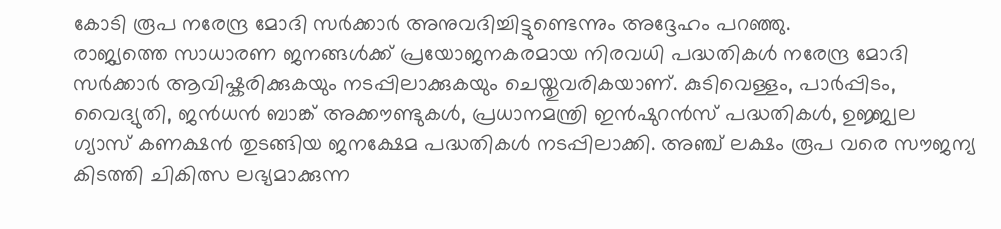കോടി രൂപ നരേന്ദ്ര മോദി സർക്കാർ അനുവദിച്ചിട്ടുണ്ടെന്നും അദ്ദേഹം പറഞ്ഞു.
രാജ്യത്തെ സാധാരണ ജനങ്ങൾക്ക് പ്രയോജനകരമായ നിരവധി പദ്ധതികൾ നരേന്ദ്ര മോദി സർക്കാർ ആവിഷ്കരിക്കുകയും നടപ്പിലാക്കുകയും ചെയ്തുവരികയാണ്. കുടിവെള്ളം, പാർപ്പിടം, വൈദ്യുതി, ജൻധൻ ബാങ്ക് അക്കൗണ്ടുകൾ, പ്രധാനമന്ത്രി ഇൻഷുറൻസ് പദ്ധതികൾ, ഉജ്ജ്വല ഗ്യാസ് കണക്ഷൻ തുടങ്ങിയ ജനക്ഷേമ പദ്ധതികൾ നടപ്പിലാക്കി. അഞ്ച് ലക്ഷം രൂപ വരെ സൗജന്യ കിടത്തി ചികിത്സ ലഭ്യമാക്കുന്ന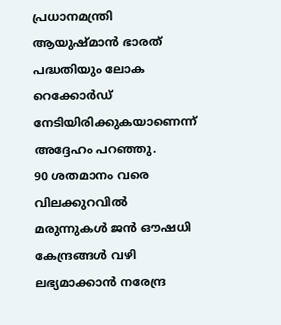പ്രധാനമന്ത്രി ആയുഷ്മാൻ ഭാരത് പദ്ധതിയും ലോക റെക്കോർഡ് നേടിയിരിക്കുകയാണെന്ന് അദ്ദേഹം പറഞ്ഞു.
90 ശതമാനം വരെ വിലക്കുറവിൽ മരുന്നുകൾ ജൻ ഔഷധി കേന്ദ്രങ്ങൾ വഴി ലഭ്യമാക്കാൻ നരേന്ദ്ര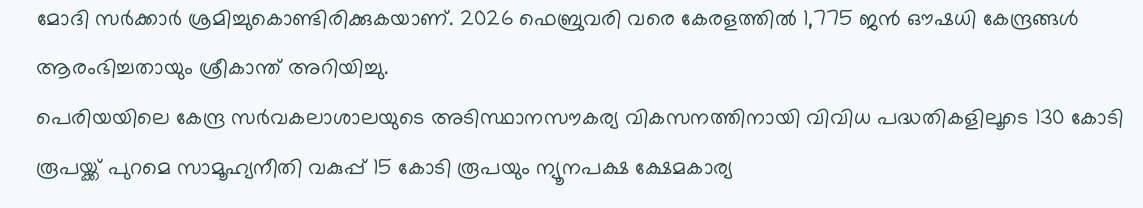മോദി സർക്കാർ ശ്രമിച്ചുകൊണ്ടിരിക്കുകയാണ്. 2026 ഫെബ്രുവരി വരെ കേരളത്തിൽ 1,775 ജൻ ഔഷധി കേന്ദ്രങ്ങൾ ആരംഭിച്ചതായും ശ്രീകാന്ത് അറിയിച്ചു.
പെരിയയിലെ കേന്ദ്ര സർവകലാശാലയുടെ അടിസ്ഥാനസൗകര്യ വികസനത്തിനായി വിവിധ പദ്ധതികളിലൂടെ 130 കോടി രൂപയ്ക്ക് പുറമെ സാമൂഹ്യനീതി വകുപ്പ് 15 കോടി രൂപയും ന്യൂനപക്ഷ ക്ഷേമകാര്യ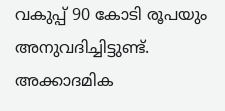വകുപ്പ് 90 കോടി രൂപയും അനുവദിച്ചിട്ടുണ്ട്. അക്കാദമിക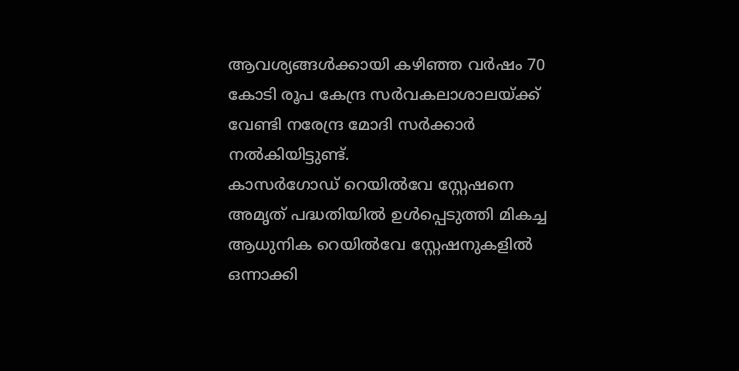ആവശ്യങ്ങൾക്കായി കഴിഞ്ഞ വർഷം 70 കോടി രൂപ കേന്ദ്ര സർവകലാശാലയ്ക്ക് വേണ്ടി നരേന്ദ്ര മോദി സർക്കാർ നൽകിയിട്ടുണ്ട്.
കാസർഗോഡ് റെയിൽവേ സ്റ്റേഷനെ അമൃത് പദ്ധതിയിൽ ഉൾപ്പെടുത്തി മികച്ച ആധുനിക റെയിൽവേ സ്റ്റേഷനുകളിൽ ഒന്നാക്കി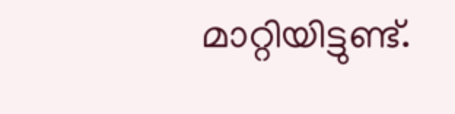മാറ്റിയിട്ടുണ്ട്.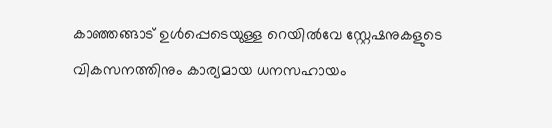കാഞ്ഞങ്ങാട് ഉൾപ്പെടെയുള്ള റെയിൽവേ സ്റ്റേഷനുകളുടെ വികസനത്തിനും കാര്യമായ ധനസഹായം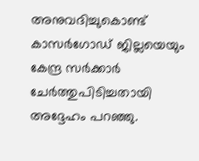അനുവദിച്ചുകൊണ്ട് കാസർഗോഡ് ജില്ലയെയും കേന്ദ്ര സർക്കാർ ചേർത്തുപിടിച്ചതായി അദ്ദേഹം പറഞ്ഞു.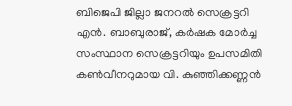ബിജെപി ജില്ലാ ജനറൽ സെക്രട്ടറി എൻ. ബാബുരാജ്, കർഷക മോർച്ച സംസ്ഥാന സെക്രട്ടറിയും ഉപസമിതി കൺവീനറുമായ വി. കുഞ്ഞിക്കണ്ണൻ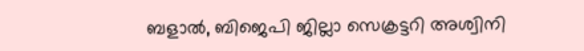ബളാൽ, ബിജെപി ജില്ലാ സെക്രട്ടറി അശ്വിനി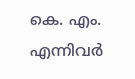കെ. എം. എന്നിവർ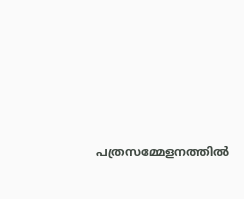പത്രസമ്മേളനത്തിൽ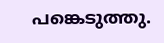പങ്കെടുത്തു.